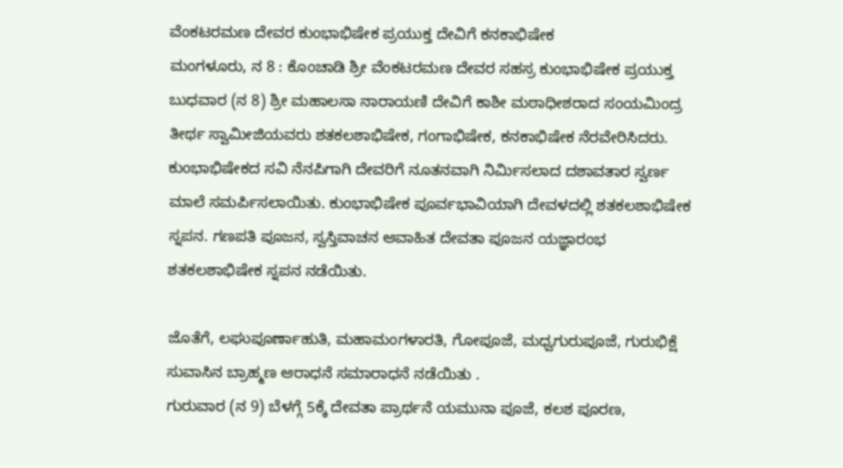ವೆಂಕಟರಮಣ ದೇವರ ಕುಂಭಾಭಿಷೇಕ ಪ್ರಯುಕ್ತ ದೇವಿಗೆ ಕನಕಾಭಿಷೇಕ
ಮಂಗಳೂರು, ನ 8 : ಕೊಂಚಾಡಿ ಶ್ರೀ ವೆಂಕಟರಮಣ ದೇವರ ಸಹಸ್ರ ಕುಂಭಾಭಿಷೇಕ ಪ್ರಯುಕ್ತ ಬುಧವಾರ (ನ 8) ಶ್ರೀ ಮಹಾಲಸಾ ನಾರಾಯಣಿ ದೇವಿಗೆ ಕಾಶೀ ಮಠಾಧೀಶರಾದ ಸಂಯಮಿಂದ್ರ ತೀರ್ಥ ಸ್ವಾಮೀಜಿಯವರು ಶತಕಲಶಾಭಿಷೇಕ, ಗಂಗಾಭಿಷೇಕ, ಕನಕಾಭಿಷೇಕ ನೆರವೇರಿಸಿದರು.
ಕುಂಭಾಭಿಷೇಕದ ಸವಿ ನೆನಪಿಗಾಗಿ ದೇವರಿಗೆ ನೂತನವಾಗಿ ನಿರ್ಮಿಸಲಾದ ದಶಾವತಾರ ಸ್ವರ್ಣ ಮಾಲೆ ಸಮರ್ಪಿಸಲಾಯಿತು. ಕುಂಭಾಭಿಷೇಕ ಪೂರ್ವಭಾವಿಯಾಗಿ ದೇವಳದಲ್ಲಿ ಶತಕಲಶಾಭಿಷೇಕ ಸ್ನಪನ. ಗಣಪತಿ ಪೂಜನ, ಸ್ವಸ್ತಿವಾಚನ ಆವಾಹಿತ ದೇವತಾ ಪೂಜನ ಯಜ್ಞಾರಂಭ ಶತಕಲಶಾಭಿಷೇಕ ಸ್ನಪನ ನಡೆಯಿತು.

ಜೊತೆಗೆ, ಲಘುಪೂರ್ಣಾಹುತಿ, ಮಹಾಮಂಗಳಾರತಿ, ಗೋಪೂಜೆ, ಮಧ್ವಗುರುಪೂಜೆ, ಗುರುಭಿಕ್ಷೆ ಸುವಾಸಿನ ಬ್ರಾಹ್ಮಣ ಆರಾಧನೆ ಸಮಾರಾಧನೆ ನಡೆಯಿತು .
ಗುರುವಾರ (ನ 9) ಬೆಳಗ್ಗೆ 5ಕ್ಕೆ ದೇವತಾ ಪ್ರಾರ್ಥನೆ ಯಮುನಾ ಪೂಜೆ, ಕಲಶ ಪೂರಣ,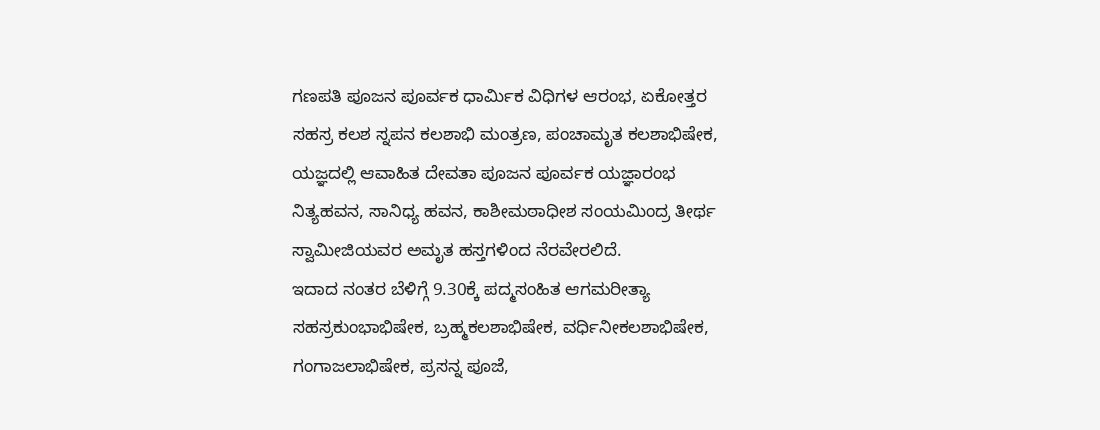ಗಣಪತಿ ಪೂಜನ ಪೂರ್ವಕ ಧಾರ್ಮಿಕ ವಿಧಿಗಳ ಆರಂಭ, ಏಕೋತ್ತರ ಸಹಸ್ರ ಕಲಶ ಸ್ನಪನ ಕಲಶಾಭಿ ಮಂತ್ರಣ, ಪಂಚಾಮೃತ ಕಲಶಾಭಿಷೇಕ,
ಯಜ್ಞದಲ್ಲಿ ಆವಾಹಿತ ದೇವತಾ ಪೂಜನ ಪೂರ್ವಕ ಯಜ್ಞಾರಂಭ ನಿತ್ಯಹವನ, ಸಾನಿಧ್ಯ ಹವನ, ಕಾಶೀಮಠಾಧೀಶ ಸಂಯಮಿಂದ್ರ ತೀರ್ಥ ಸ್ವಾಮೀಜಿಯವರ ಅಮೃತ ಹಸ್ತಗಳಿಂದ ನೆರವೇರಲಿದೆ.
ಇದಾದ ನಂತರ ಬೆಳಿಗ್ಗೆ 9.30ಕ್ಕೆ ಪದ್ಮಸಂಹಿತ ಆಗಮರೀತ್ಯಾ ಸಹಸ್ರಕುಂಭಾಭಿಷೇಕ, ಬ್ರಹ್ಮಕಲಶಾಭಿಷೇಕ, ವರ್ಧಿನೀಕಲಶಾಭಿಷೇಕ, ಗಂಗಾಜಲಾಭಿಷೇಕ, ಪ್ರಸನ್ನ ಪೂಜೆ,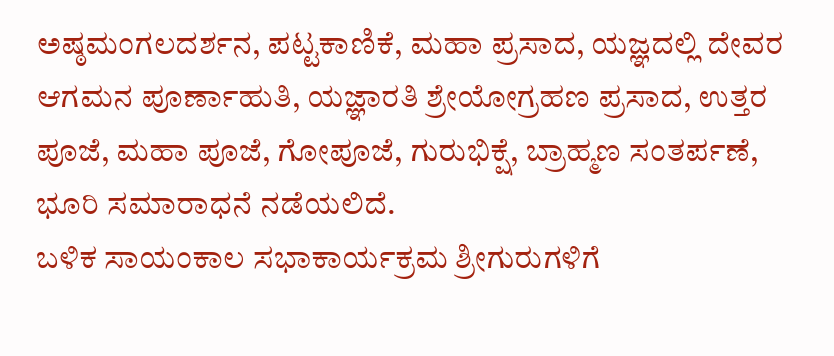ಅಷ್ಠಮಂಗಲದರ್ಶನ, ಪಟ್ಟಕಾಣಿಕೆ, ಮಹಾ ಪ್ರಸಾದ, ಯಜ್ಞದಲ್ಲಿ ದೇವರ ಆಗಮನ ಪೂರ್ಣಾಹುತಿ, ಯಜ್ಞಾರತಿ ಶ್ರೇಯೋಗ್ರಹಣ ಪ್ರಸಾದ, ಉತ್ತರ ಪೂಜೆ, ಮಹಾ ಪೂಜೆ, ಗೋಪೂಜೆ, ಗುರುಭಿಕ್ಷೆ, ಬ್ರಾಹ್ಮಣ ಸಂತರ್ಪಣೆ, ಭೂರಿ ಸಮಾರಾಧನೆ ನಡೆಯಲಿದೆ.
ಬಳಿಕ ಸಾಯಂಕಾಲ ಸಭಾಕಾರ್ಯಕ್ರಮ ಶ್ರೀಗುರುಗಳಿಗೆ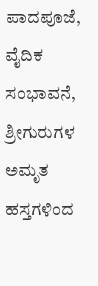ಪಾದಪೂಜೆ, ವೈದಿಕ ಸಂಭಾವನೆ, ಶ್ರೀಗುರುಗಳ ಅಮೃತ ಹಸ್ತಗಳಿಂದ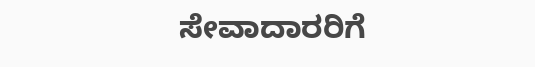ಸೇವಾದಾರರಿಗೆ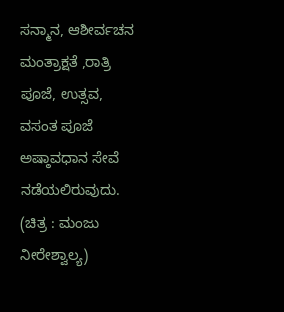ಸನ್ಮಾನ, ಆಶೀರ್ವಚನ ಮಂತ್ರಾಕ್ಷತೆ ,ರಾತ್ರಿ ಪೂಜೆ, ಉತ್ಸವ, ವಸಂತ ಪೂಜೆ ಅಷ್ಠಾವಧಾನ ಸೇವೆ ನಡೆಯಲಿರುವುದು. (ಚಿತ್ರ : ಮಂಜು ನೀರೇಶ್ವಾಲ್ಯ)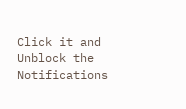Click it and Unblock the Notifications